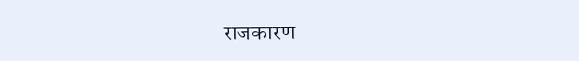राजकारण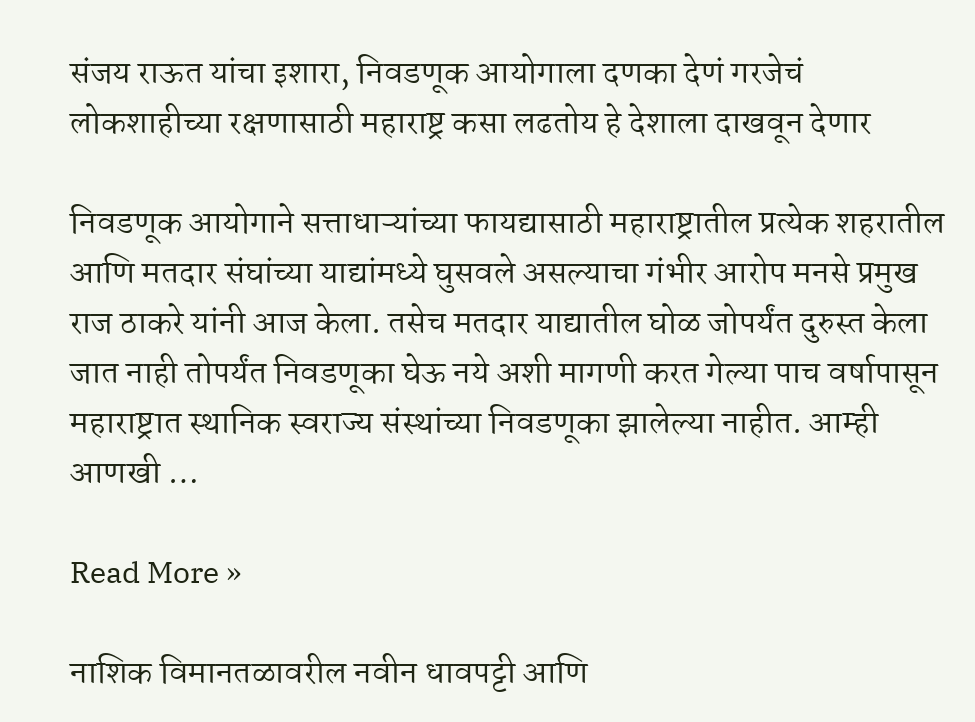संजय राऊत यांचा इशारा, निवडणूक आयोगाला दणका देणं गरजेचं लोकशाहीच्या रक्षणासाठी महाराष्ट्र कसा लढतोय हे देशाला दाखवून देणार

निवडणूक आयोगाने सत्ताधाऱ्यांच्या फायद्यासाठी महाराष्ट्रातील प्रत्येक शहरातील आणि मतदार संघांच्या याद्यांमध्ये घुसवले असल्याचा गंभीर आरोप मनसे प्रमुख राज ठाकरे यांनी आज केला. तसेच मतदार याद्यातील घोळ जोपर्यंत दुरुस्त केला जात नाही तोपर्यंत निवडणूका घेऊ नये अशी मागणी करत गेल्या पाच वर्षापासून महाराष्ट्रात स्थानिक स्वराज्य संस्थांच्या निवडणूका झालेल्या नाहीत. आम्ही आणखी …

Read More »

नाशिक विमानतळावरील नवीन धावपट्टी आणि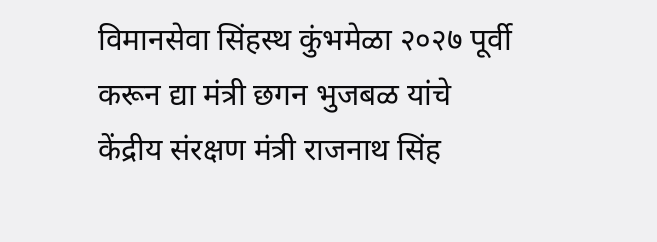विमानसेवा सिंहस्थ कुंभमेळा २०२७ पूर्वी करून द्या मंत्री छगन भुजबळ यांचे केंद्रीय संरक्षण मंत्री राजनाथ सिंह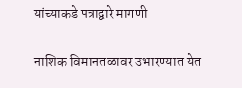यांच्याकडे पत्राद्वारे मागणी

नाशिक विमानतळावर उभारण्यात येत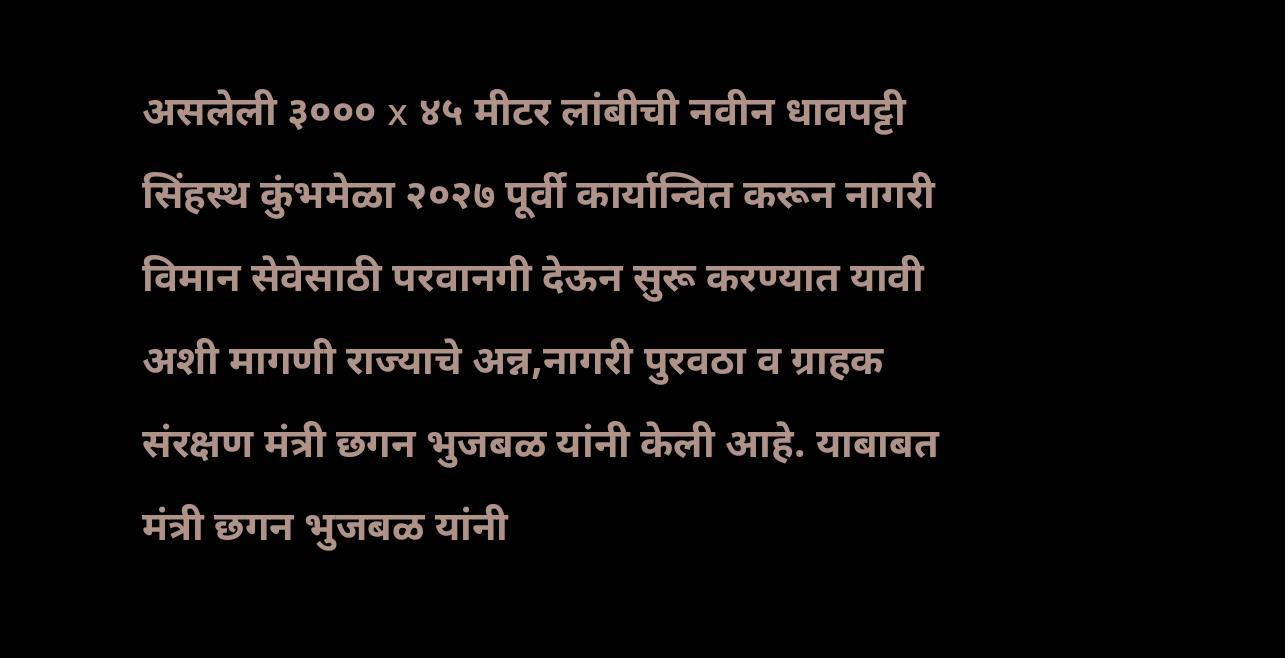असलेली ३००० x ४५ मीटर लांबीची नवीन धावपट्टी सिंहस्थ कुंभमेळा २०२७ पूर्वी कार्यान्वित करून नागरी विमान सेवेसाठी परवानगी देऊन सुरू करण्यात यावी अशी मागणी राज्याचे अन्न,नागरी पुरवठा व ग्राहक संरक्षण मंत्री छगन भुजबळ यांनी केली आहे. याबाबत मंत्री छगन भुजबळ यांनी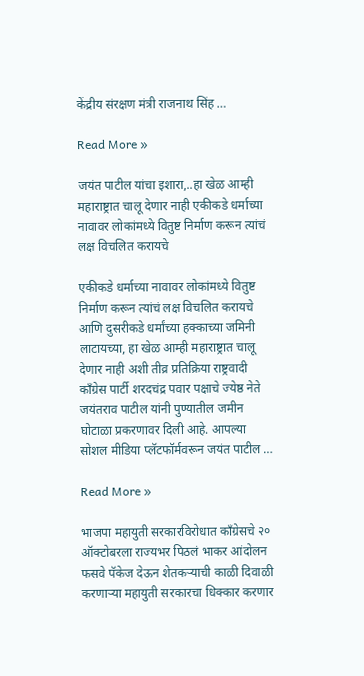केंद्रीय संरक्षण मंत्री राजनाथ सिंह …

Read More »

जयंत पाटील यांचा इशारा,..हा खेळ आम्ही महाराष्ट्रात चालू देणार नाही एकीकडे धर्माच्या नावावर लोकांमध्ये वितुष्ट निर्माण करून त्यांचं लक्ष विचलित करायचे

एकीकडे धर्माच्या नावावर लोकांमध्ये वितुष्ट निर्माण करून त्यांचं लक्ष विचलित करायचे आणि दुसरीकडे धर्मांच्या हक्काच्या जमिनी लाटायच्या, हा खेळ आम्ही महाराष्ट्रात चालू देणार नाही अशी तीव्र प्रतिक्रिया राष्ट्रवादी काँग्रेस पार्टी शरदचंद्र पवार पक्षाचे ज्येष्ठ नेते जयंतराव पाटील यांनी पुण्यातील जमीन घोटाळा प्रकरणावर दिली आहे. आपल्या सोशल मीडिया प्लॅटफॉर्मवरून जयंत पाटील …

Read More »

भाजपा महायुती सरकारविरोधात काँग्रेसचे २० ऑक्टोबरला राज्यभर पिठलं भाकर आंदोलन फसवे पॅकेज देऊन शेतकऱ्याची काळी दिवाळी करणाऱ्या महायुती सरकारचा धिक्कार करणार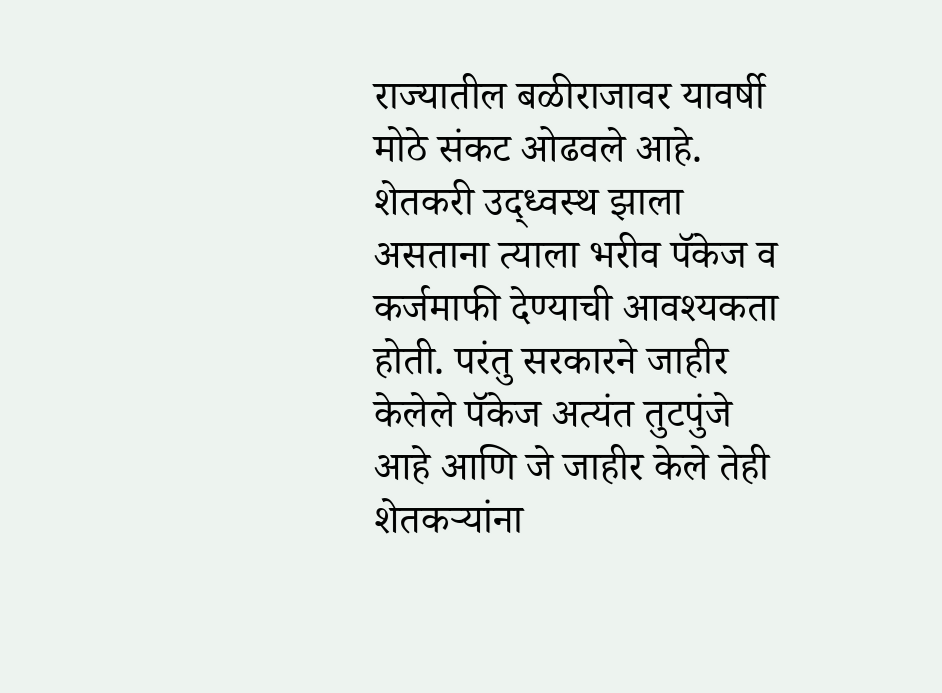राज्यातील बळीराजावर यावर्षी मोठे संकट ओढवले आहे. शेतकरी उद्ध्वस्थ झाला असताना त्याला भरीव पॅकेज व कर्जमाफी देण्याची आवश्यकता होती. परंतु सरकारने जाहीर केलेले पॅकेज अत्यंत तुटपुंजे आहे आणि जे जाहीर केले तेही शेतकऱ्यांना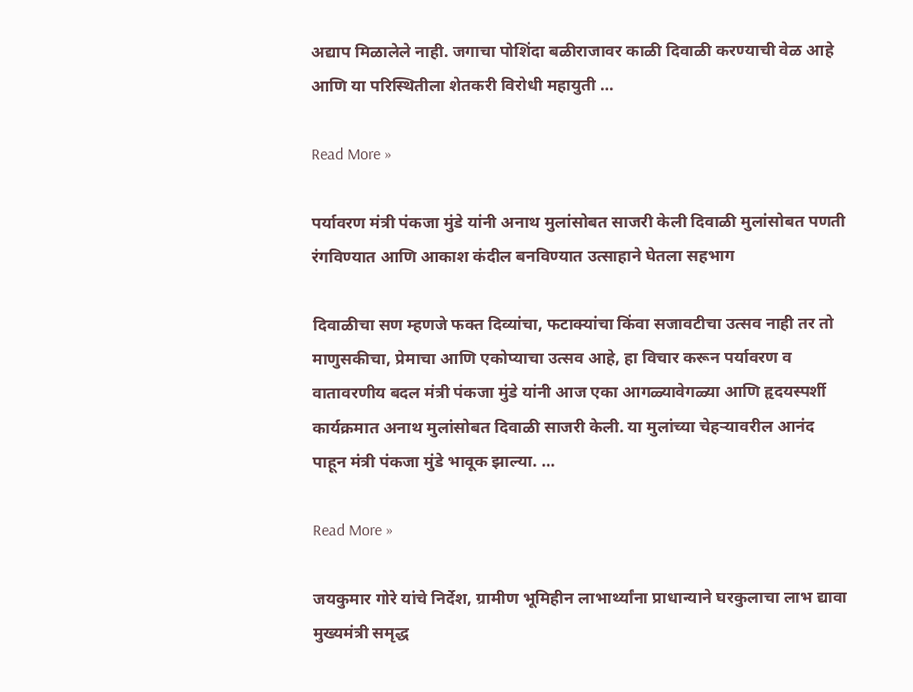अद्याप मिळालेले नाही. जगाचा पोशिंदा बळीराजावर काळी दिवाळी करण्याची वेळ आहे आणि या परिस्थितीला शेतकरी विरोधी महायुती …

Read More »

पर्यावरण मंत्री पंकजा मुंडे यांनी अनाथ मुलांसोबत साजरी केली दिवाळी मुलांसोबत पणती रंगविण्यात आणि आकाश कंदील बनविण्यात उत्साहाने घेतला सहभाग

दिवाळीचा सण म्हणजे फक्त दिव्यांचा, फटाक्यांचा किंवा सजावटीचा उत्सव नाही तर तो माणुसकीचा, प्रेमाचा आणि एकोप्याचा उत्सव आहे, हा विचार करून पर्यावरण व वातावरणीय बदल मंत्री पंकजा मुंडे यांनी आज एका आगळ्यावेगळ्या आणि हृदयस्पर्शी कार्यक्रमात अनाथ मुलांसोबत दिवाळी साजरी केली. या मुलांच्या चेहऱ्यावरील आनंद पाहून मंत्री पंकजा मुंडे भावूक झाल्या. …

Read More »

जयकुमार गोरे यांचे निर्देश, ग्रामीण भूमिहीन लाभार्थ्यांना प्राधान्याने घरकुलाचा लाभ द्यावा मुख्यमंत्री समृद्ध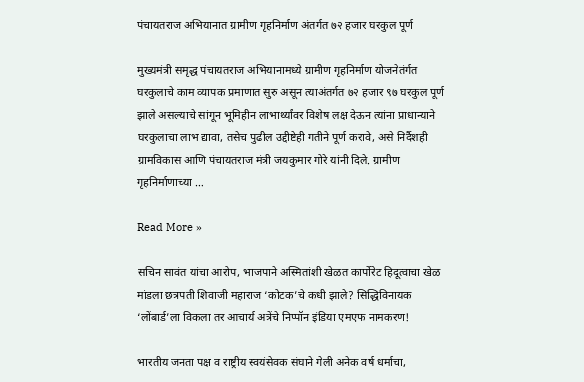पंचायतराज अभियानात ग्रामीण गृहनिर्माण अंतर्गत ७२ हजार घरकुल पूर्ण

मुख्यमंत्री समृद्ध पंचायतराज अभियानामध्ये ग्रामीण गृहनिर्माण योजनेतंर्गत घरकुलाचे काम व्यापक प्रमाणात सुरु असून त्याअंतर्गत ७२ हजार ९७ घरकुल पूर्ण झाले असल्याचे सांगून भूमिहीन लाभार्थ्यांवर विशेष लक्ष देऊन त्यांना प्राधान्याने घरकुलाचा लाभ द्यावा, तसेच पुढील उद्दीष्टेही गतीने पूर्ण करावे, असे निर्दैशही ग्रामविकास आणि पंचायतराज मंत्री जयकुमार गोरे यांनी दिले. ग्रामीण गृहनिर्माणाच्या …

Read More »

सचिन सावंत यांचा आरोप, भाजपाने अस्मितांशी खेळत कार्पोरेट हिदूत्वाचा खेळ मांडला छत्रपती शिवाजी महाराज ‘कोटक’चे कधी झाले? सिद्धिविनायक ‘लोंबार्ड’ला विकला तर आचार्य अत्रेंचे निप्पॉन इंडिया एमएफ नामकरण!

भारतीय जनता पक्ष व राष्ट्रीय स्वयंसेवक संघाने गेली अनेक वर्ष धर्माचा,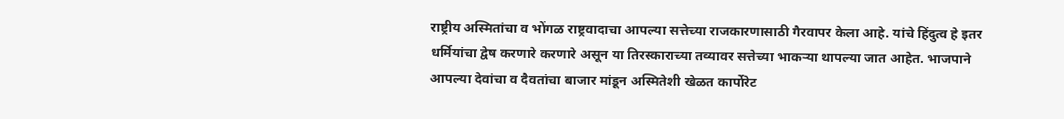राष्ट्रीय अस्मितांचा व भोंगळ राष्ट्रवादाचा आपल्या सत्तेच्या राजकारणासाठी गैरवापर केला आहे. यांचे हिंदुत्व हे इतर धर्मियांचा द्वेष करणारे करणारे असून या तिरस्काराच्या तव्यावर सत्तेच्या भाकऱ्या थापल्या जात आहेत. भाजपाने आपल्या देवांचा व दैवतांचा बाजार मांडून अस्मितेशी खेळत कार्पोरेट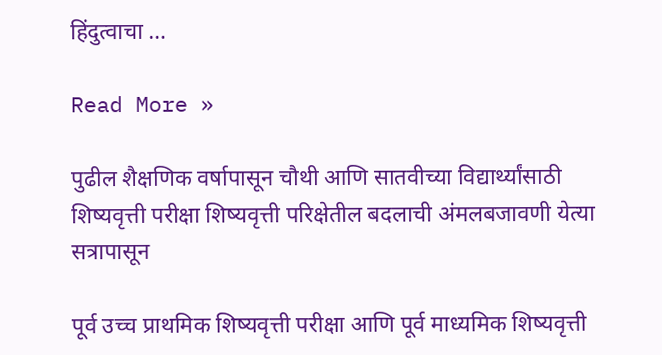हिंदुत्वाचा …

Read More »

पुढील शैक्षणिक वर्षापासून चौथी आणि सातवीच्या विद्यार्थ्यांसाठी शिष्यवृत्ती परीक्षा शिष्यवृत्ती परिक्षेतील बदलाची अंमलबजावणी येत्या सत्रापासून

पूर्व उच्च प्राथमिक शिष्यवृत्ती परीक्षा आणि पूर्व माध्यमिक शिष्यवृत्ती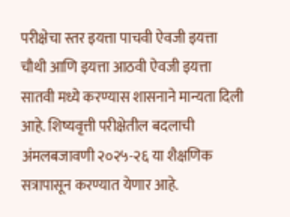परीक्षेचा स्तर इयत्ता पाचवी ऐवजी इयत्ता चौथी आणि इयत्ता आठवी ऐवजी इयत्ता सातवी मध्ये करण्यास शासनाने मान्यता दिली आहे. शिष्यवृत्ती परीक्षेतील बदलाची अंमलबजावणी २०२५-२६ या शैक्षणिक सत्रापासून करण्यात येणार आहे.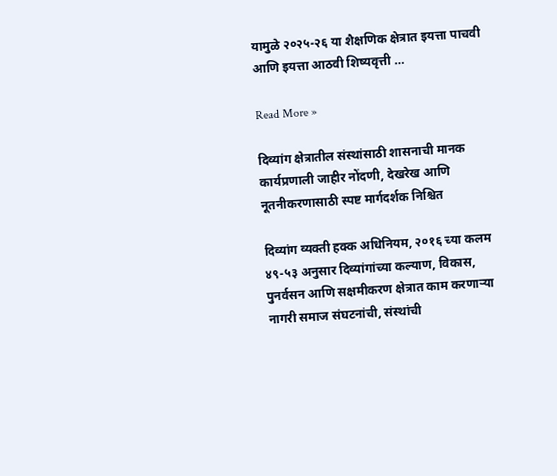यामुळे २०२५-२६ या शैक्षणिक क्षेत्रात इयत्ता पाचवी आणि इयत्ता आठवी शिष्यवृत्ती …

Read More »

दिव्यांग क्षेत्रातील संस्थांसाठी शासनाची मानक कार्यप्रणाली जाहीर नोंदणी, देखरेख आणि नूतनीकरणासाठी स्पष्ट मार्गदर्शक निश्चित

दिव्यांग व्यक्ती हक्क अधिनियम, २०१६ च्या कलम ४९-५३ अनुसार दिव्यांगांच्या कल्याण, विकास, पुनर्वसन आणि सक्षमीकरण क्षेत्रात काम करणाऱ्या नागरी समाज संघटनांची, संस्थांची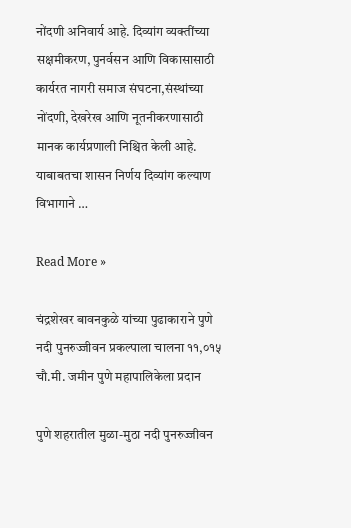नोंदणी अनिवार्य आहे. दिव्यांग व्यक्तींच्या सक्षमीकरण, पुनर्वसन आणि विकासासाठी कार्यरत नागरी समाज संघटना,संस्थांच्या नोंदणी, देखरेख आणि नूतनीकरणासाठी मानक कार्यप्रणाली निश्चित केली आहे. याबाबतचा शासन निर्णय दिव्यांग कल्याण विभागाने …

Read More »

चंद्रशेखर बावनकुळे यांच्या पुढाकाराने पुणे नदी पुनरुज्जीवन प्रकल्पाला चालना ११,०१५ चौ.मी. जमीन पुणे महापालिकेला प्रदान

पुणे शहरातील मुळा-मुठा नदी पुनरुज्जीवन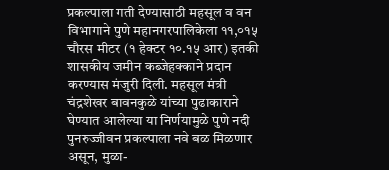प्रकल्पाला गती देण्यासाठी महसूल व वन विभागाने पुणे महानगरपालिकेला ११,०१५ चौरस मीटर (१ हेक्टर १०.१५ आर) इतकी शासकीय जमीन कब्जेहक्काने प्रदान करण्यास मंजुरी दिली. महसूल मंत्री चंद्रशेखर बावनकुळे यांच्या पुढाकाराने घेण्यात आलेल्या या निर्णयामुळे पुणे नदी पुनरुज्जीवन प्रकल्पाला नवे बळ मिळणार असून, मुळा-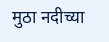मुठा नदीच्या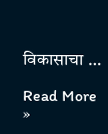विकासाचा …

Read More »